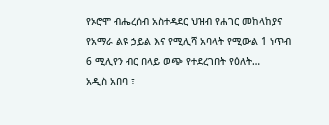የኦሮሞ ብሔረሰብ አስተዳደር ህዝብ የሐገር መከላከያና የአማራ ልዩ ኃይል እና የሚሊሻ አባላት የሚውል 1 ነጥብ 6 ሚሊየን ብር በላይ ወጭ የተደረገበት የዕለት…
አዲስ አበባ ፣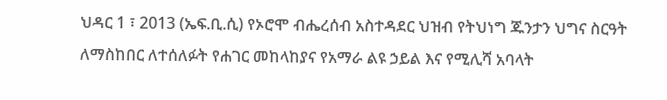ህዳር 1 ፣ 2013 (ኤፍ.ቢ.ሲ) የኦሮሞ ብሔረሰብ አስተዳደር ህዝብ የትህነግ ጁንታን ህግና ስርዓት ለማስከበር ለተሰለፉት የሐገር መከላከያና የአማራ ልዩ ኃይል እና የሚሊሻ አባላት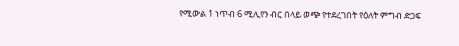የሚውል 1 ነጥብ 6 ሚሊየን ብር በላይ ወጭ የተደረገበት የዕለት ምግብ ድጋፍ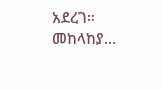አደረገ።
መከላከያ…